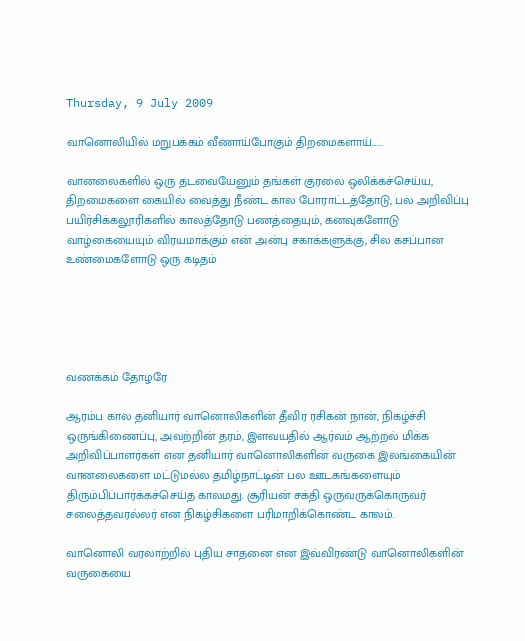Thursday, 9 July 2009

வானொலியில் மறுபக்கம் வீணாய்போகும் திறமைகளாய்......

வானலைகளில் ஒரு தடவையேனும் தங்கள் குரலை ஒலிக்கச்செய்ய, திறமைகளை கையில் வைத்து நீண்ட கால போராட்டத்தோடு, பல அறிவிப்பு பயிர்சிக்கலூரிகளில் காலத்தோடு பணத்தையும், கனவுகளோடு வாழ்கையையும் விரயமாக்கும் என் அன்பு சகாக்களுக்கு, சில கசப்பான உண்மைகளோடு ஒரு கடிதம்





வணக்கம் தோழரே

ஆரம்ப கால தனியார் வானொலிகளின் தீவிர ரசிகன் நான், நிகழ்ச்சி ஒருங்கிணைப்பு, அவற்றின் தரம், இளவயதில் ஆர்வம் ஆற்றல் மிக்க அறிவிப்பாளர்கள் என தனியார் வானொலிகளின் வருகை இலங்கையின் வானலைகளை மட்டுமல்ல தமிழ்நாட்டின் பல ஊடகங்களையும் திரும்பிப்பார்க்கச்செய்த காலமது. சூரியன் சக்தி ஒருவருக்கொருவர் சலைத்தவரல்லர் என நிகழ்சிகளை பரிமாறிக்கொண்ட காலம்.

வானொலி வரலாற்றில் புதிய சாதனை என இவ்விரண்டு வானொலிகளின் வருகையை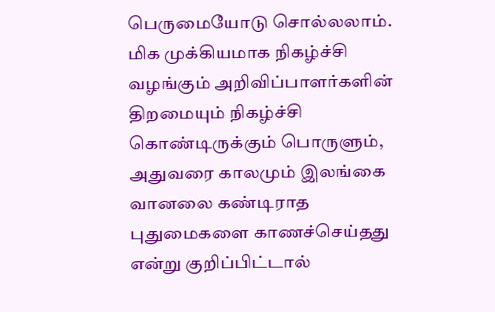பெருமையோடு சொல்லலாம். மிக முக்கியமாக நிகழ்ச்சி வழங்கும் அறிவிப்பாளர்களின் திறமையும் நிகழ்ச்சி கொண்டிருக்கும் பொருளும், அதுவரை காலமும் இலங்கை வானலை கண்டிராத புதுமைகளை காணச்செய்தது என்று குறிப்பிட்டால்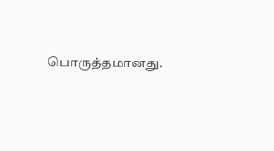பொருத்தமானது.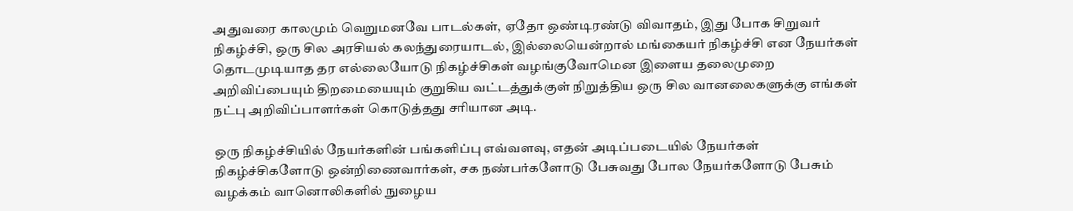அதுவரை காலமும் வெறுமனவே பாடல்கள், ஏதோ ஒண்டிரண்டு விவாதம், இது போக சிறுவர் நிகழ்ச்சி, ஒரு சில அரசியல் கலந்துரையாடல், இல்லையென்றால் மங்கையர் நிகழ்ச்சி என நேயர்கள் தொடமுடியாத தர எல்லையோடு நிகழ்ச்சிகள் வழங்குவோமென இளைய தலைமுறை அறிவிப்பையும் திறமையையும் குறுகிய வட்டத்துக்குள் நிறுத்திய ஒரு சில வானலைகளுக்கு எங்கள் நட்பு அறிவிப்பாளர்கள் கொடுத்தது சரியான அடி.

ஒரு நிகழ்ச்சியில் நேயர்களின் பங்களிப்பு எவ்வளவு, எதன் அடிப்படையில் நேயர்கள் நிகழ்ச்சிகளோடு ஒன்றிணைவார்கள், சக நண்பர்களோடு பேசுவது போல நேயர்களோடு பேசும் வழக்கம் வானொலிகளில் நுழைய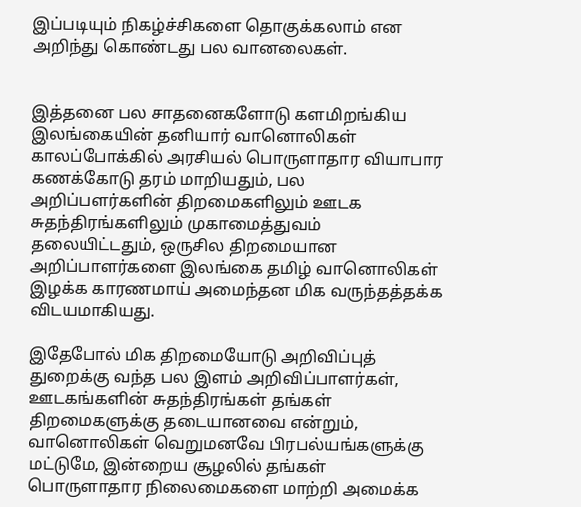இப்படியும் நிகழ்ச்சிகளை தொகுக்கலாம் என அறிந்து கொண்டது பல வானலைகள்.


இத்தனை பல சாதனைகளோடு களமிறங்கிய இலங்கையின் தனியார் வானொலிகள் காலப்போக்கில் அரசியல் பொருளாதார வியாபார கணக்கோடு தரம் மாறியதும், பல அறிப்பளர்களின் திறமைகளிலும் ஊடக சுதந்திரங்களிலும் முகாமைத்துவம் தலையிட்டதும், ஒருசில திறமையான அறிப்பாளர்களை இலங்கை தமிழ் வானொலிகள் இழக்க காரணமாய் அமைந்தன மிக வருந்தத்தக்க விடயமாகியது.

இதேபோல் மிக திறமையோடு அறிவிப்புத் துறைக்கு வந்த பல இளம் அறிவிப்பாளர்கள், ஊடகங்களின் சுதந்திரங்கள் தங்கள் திறமைகளுக்கு தடையானவை என்றும், வானொலிகள் வெறுமனவே பிரபல்யங்களுக்கு மட்டுமே, இன்றைய சூழலில் தங்கள் பொருளாதார நிலைமைகளை மாற்றி அமைக்க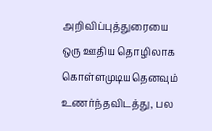அறிவிப்புத்துரையை ஒரு ஊதிய தொழிலாக கொள்ளமுடியதெனவும் உணர்ந்தவிடத்து, பல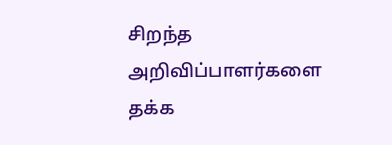சிறந்த அறிவிப்பாளர்களை தக்க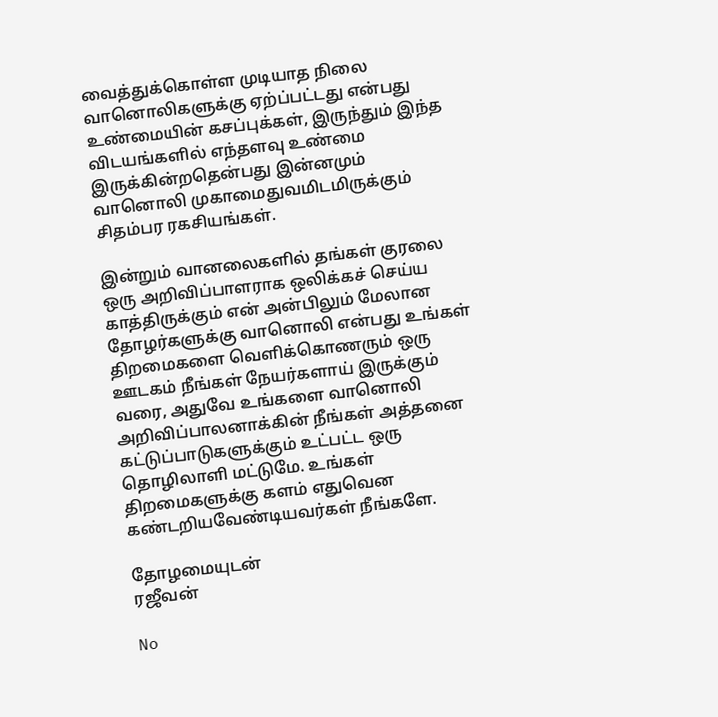வைத்துக்கொள்ள முடியாத நிலை வானொலிகளுக்கு ஏற்ப்பட்டது என்பது உண்மையின் கசப்புக்கள், இருந்தும் இந்த விடயங்களில் எந்தளவு உண்மை இருக்கின்றதென்பது இன்னமும் வானொலி முகாமைதுவமிடமிருக்கும் சிதம்பர ரகசியங்கள்.

இன்றும் வானலைகளில் தங்கள் குரலை ஒரு அறிவிப்பாளராக ஒலிக்கச் செய்ய காத்திருக்கும் என் அன்பிலும் மேலான தோழர்களுக்கு வானொலி என்பது உங்கள் திறமைகளை வெளிக்கொணரும் ஒரு ஊடகம் நீங்கள் நேயர்களாய் இருக்கும் வரை, அதுவே உங்களை வானொலி அறிவிப்பாலனாக்கின் நீங்கள் அத்தனை கட்டுப்பாடுகளுக்கும் உட்பட்ட ஒரு தொழிலாளி மட்டுமே. உங்கள் திறமைகளுக்கு களம் எதுவென கண்டறியவேண்டியவர்கள் நீங்களே.

தோழமையுடன்
ரஜீவன்

No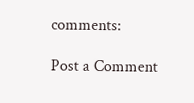comments:

Post a Comment